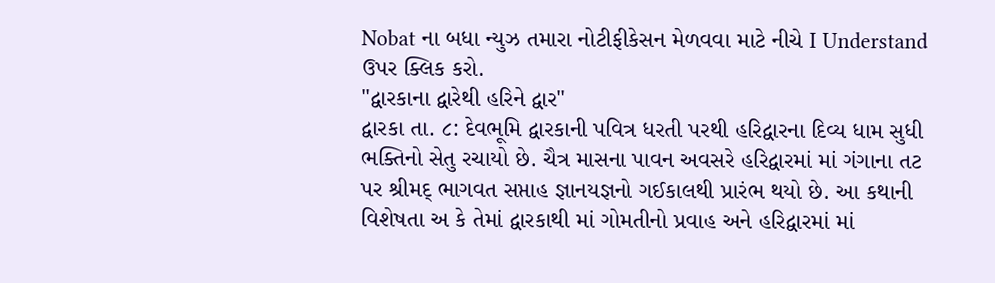Nobat ના બધા ન્યુઝ તમારા નોટીફીકેસન મેળવવા માટે નીચે I Understand ઉપર ક્લિક કરો.
"દ્વારકાના દ્વારેથી હરિને દ્વાર"
દ્વારકા તા. ૮: દેવભૂમિ દ્વારકાની પવિત્ર ધરતી પરથી હરિદ્વારના દિવ્ય ધામ સુધી ભક્તિનો સેતુ રચાયો છે. ચૈત્ર માસના પાવન અવસરે હરિદ્વારમાં માં ગંગાના તટ પર શ્રીમદ્ ભાગવત સપ્તાહ જ્ઞાનયજ્ઞનો ગઈકાલથી પ્રારંભ થયો છે. આ કથાની વિશેષતા અ કે તેમાં દ્વારકાથી માં ગોમતીનો પ્રવાહ અને હરિદ્વારમાં માં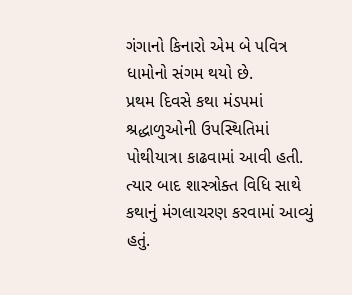ગંગાનો કિનારો એમ બે પવિત્ર ધામોનો સંગમ થયો છે.
પ્રથમ દિવસે કથા મંડપમાં શ્રદ્ધાળુઓની ઉપસ્થિતિમાં પોથીયાત્રા કાઢવામાં આવી હતી. ત્યાર બાદ શાસ્ત્રોક્ત વિધિ સાથે કથાનું મંગલાચરણ કરવામાં આવ્યું હતું.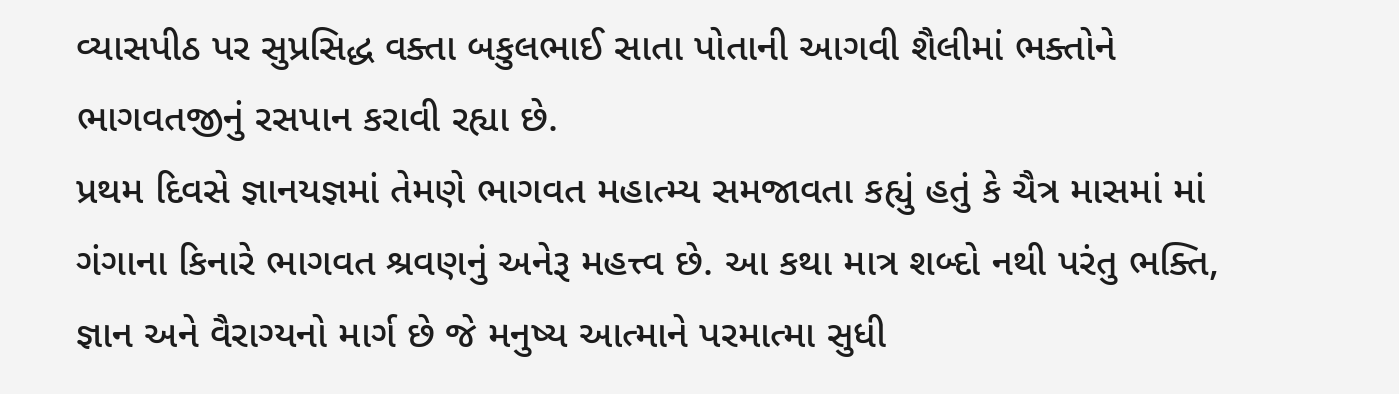વ્યાસપીઠ પર સુપ્રસિદ્ધ વક્તા બકુલભાઈ સાતા પોતાની આગવી શૈલીમાં ભક્તોને ભાગવતજીનું રસપાન કરાવી રહ્યા છે.
પ્રથમ દિવસે જ્ઞાનયજ્ઞમાં તેમણે ભાગવત મહાત્મ્ય સમજાવતા કહ્યું હતું કે ચૈત્ર માસમાં માં ગંગાના કિનારે ભાગવત શ્રવણનું અનેરૂ મહત્ત્વ છે. આ કથા માત્ર શબ્દો નથી પરંતુ ભક્તિ, જ્ઞાન અને વૈરાગ્યનો માર્ગ છે જે મનુષ્ય આત્માને પરમાત્મા સુધી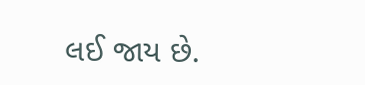લઈ જાય છે.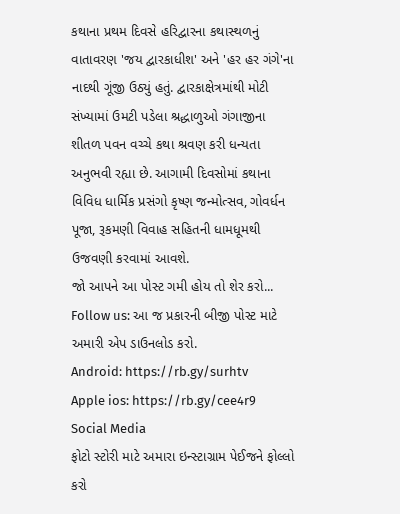કથાના પ્રથમ દિવસે હરિદ્વારના કથાસ્થળનું વાતાવરણ 'જય દ્વારકાધીશ' અને 'હર હર ગંગે'ના નાદથી ગૂંજી ઉઠ્યું હતું. દ્વારકાક્ષેત્રમાંથી મોટી સંખ્યામાં ઉમટી પડેલા શ્રદ્ધાળુઓ ગંગાજીના શીતળ પવન વચ્ચે કથા શ્રવણ કરી ધન્યતા અનુભવી રહ્યા છે. આગામી દિવસોમાં કથાના વિવિધ ધાર્મિક પ્રસંગો કૃષ્ણ જન્મોત્સવ, ગોવર્ધન પૂજા, રૂકમણી વિવાહ સહિતની ધામધૂમથી ઉજવણી કરવામાં આવશે.
જો આપને આ પોસ્ટ ગમી હોય તો શેર કરો...
Follow us: આ જ પ્રકારની બીજી પોસ્ટ માટે અમારી એપ ડાઉનલોડ કરો.
Android: https://rb.gy/surhtv
Apple ios: https://rb.gy/cee4r9
Social Media
ફોટો સ્ટોરી માટે અમારા ઇન્સ્ટાગ્રામ પેઈજને ફોલ્લો કરો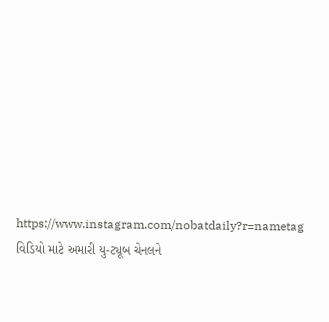https://www.instagram.com/nobatdaily?r=nametag
વિડિયો માટે અમારી યુ-ટ્યૂબ ચેનલને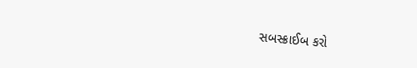સબસ્ક્રાઈબ કરો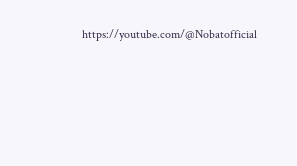https://youtube.com/@Nobatofficial